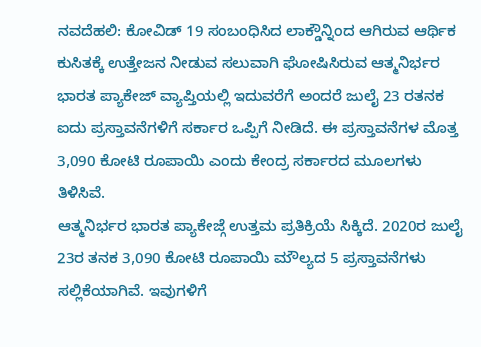ನವದೆಹಲಿ: ಕೋವಿಡ್ 19 ಸಂಬಂಧಿಸಿದ ಲಾಕ್ಡೌನ್ನಿಂದ ಆಗಿರುವ ಆರ್ಥಿಕ ಕುಸಿತಕ್ಕೆ ಉತ್ತೇಜನ ನೀಡುವ ಸಲುವಾಗಿ ಘೋಷಿಸಿರುವ ಆತ್ಮನಿರ್ಭರ ಭಾರತ ಪ್ಯಾಕೇಜ್ ವ್ಯಾಪ್ತಿಯಲ್ಲಿ ಇದುವರೆಗೆ ಅಂದರೆ ಜುಲೈ 23 ರತನಕ ಐದು ಪ್ರಸ್ತಾವನೆಗಳಿಗೆ ಸರ್ಕಾರ ಒಪ್ಪಿಗೆ ನೀಡಿದೆ. ಈ ಪ್ರಸ್ತಾವನೆಗಳ ಮೊತ್ತ 3,090 ಕೋಟಿ ರೂಪಾಯಿ ಎಂದು ಕೇಂದ್ರ ಸರ್ಕಾರದ ಮೂಲಗಳು ತಿಳಿಸಿವೆ.
ಆತ್ಮನಿರ್ಭರ ಭಾರತ ಪ್ಯಾಕೇಜ್ಗೆ ಉತ್ತಮ ಪ್ರತಿಕ್ರಿಯೆ ಸಿಕ್ಕಿದೆ. 2020ರ ಜುಲೈ 23ರ ತನಕ 3,090 ಕೋಟಿ ರೂಪಾಯಿ ಮೌಲ್ಯದ 5 ಪ್ರಸ್ತಾವನೆಗಳು ಸಲ್ಲಿಕೆಯಾಗಿವೆ. ಇವುಗಳಿಗೆ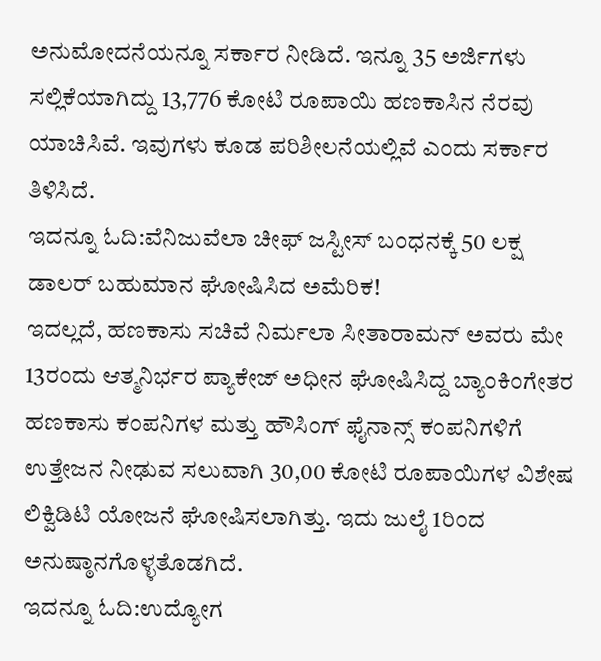ಅನುಮೋದನೆಯನ್ನೂ ಸರ್ಕಾರ ನೀಡಿದೆ. ಇನ್ನೂ 35 ಅರ್ಜಿಗಳು ಸಲ್ಲಿಕೆಯಾಗಿದ್ದು 13,776 ಕೋಟಿ ರೂಪಾಯಿ ಹಣಕಾಸಿನ ನೆರವು ಯಾಚಿಸಿವೆ. ಇವುಗಳು ಕೂಡ ಪರಿಶೀಲನೆಯಲ್ಲಿವೆ ಎಂದು ಸರ್ಕಾರ ತಿಳಿಸಿದೆ.
ಇದನ್ನೂ ಓದಿ:ವೆನಿಜುವೆಲಾ ಚೀಫ್ ಜಸ್ಟೀಸ್ ಬಂಧನಕ್ಕೆ 50 ಲಕ್ಷ ಡಾಲರ್ ಬಹುಮಾನ ಘೋಷಿಸಿದ ಅಮೆರಿಕ!
ಇದಲ್ಲದೆ, ಹಣಕಾಸು ಸಚಿವೆ ನಿರ್ಮಲಾ ಸೀತಾರಾಮನ್ ಅವರು ಮೇ 13ರಂದು ಆತ್ಮನಿರ್ಭರ ಪ್ಯಾಕೇಜ್ ಅಧೀನ ಘೋಷಿಸಿದ್ದ ಬ್ಯಾಂಕಿಂಗೇತರ ಹಣಕಾಸು ಕಂಪನಿಗಳ ಮತ್ತು ಹೌಸಿಂಗ್ ಫೈನಾನ್ಸ್ ಕಂಪನಿಗಳಿಗೆ ಉತ್ತೇಜನ ನೀಢುವ ಸಲುವಾಗಿ 30,00 ಕೋಟಿ ರೂಪಾಯಿಗಳ ವಿಶೇಷ ಲಿಕ್ವಿಡಿಟಿ ಯೋಜನೆ ಘೋಷಿಸಲಾಗಿತ್ತು. ಇದು ಜುಲೈ 1ರಿಂದ ಅನುಷ್ಠಾನಗೊಳ್ಳತೊಡಗಿದೆ.
ಇದನ್ನೂ ಓದಿ:ಉದ್ಯೋಗ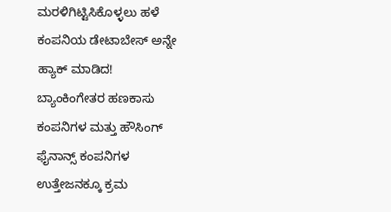ಮರಳಿಗಿಟ್ಟಿಸಿಕೊಳ್ಳಲು ಹಳೆ ಕಂಪನಿಯ ಡೇಟಾಬೇಸ್ ಅನ್ನೇ ಹ್ಯಾಕ್ ಮಾಡಿದ!
ಬ್ಯಾಂಕಿಂಗೇತರ ಹಣಕಾಸು ಕಂಪನಿಗಳ ಮತ್ತು ಹೌಸಿಂಗ್ ಫೈನಾನ್ಸ್ ಕಂಪನಿಗಳ ಉತ್ತೇಜನಕ್ಕೂ ಕ್ರಮ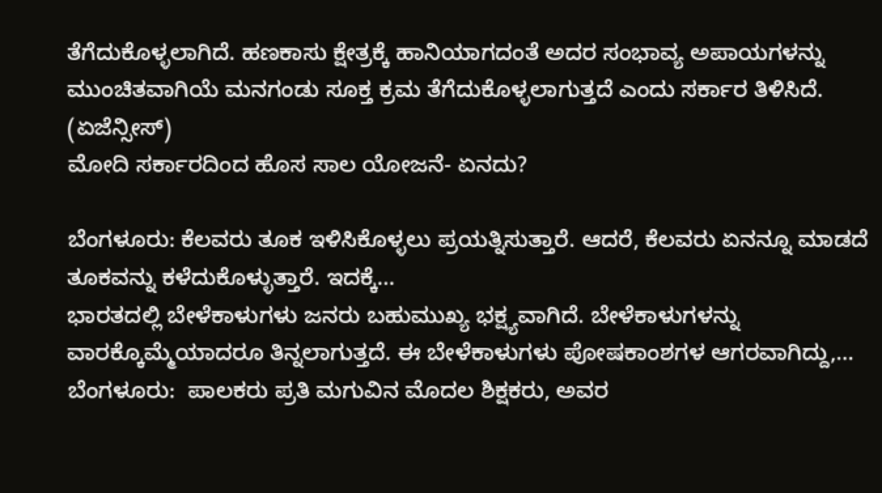ತೆಗೆದುಕೊಳ್ಳಲಾಗಿದೆ. ಹಣಕಾಸು ಕ್ಷೇತ್ರಕ್ಕೆ ಹಾನಿಯಾಗದಂತೆ ಅದರ ಸಂಭಾವ್ಯ ಅಪಾಯಗಳನ್ನು ಮುಂಚಿತವಾಗಿಯೆ ಮನಗಂಡು ಸೂಕ್ತ ಕ್ರಮ ತೆಗೆದುಕೊಳ್ಳಲಾಗುತ್ತದೆ ಎಂದು ಸರ್ಕಾರ ತಿಳಿಸಿದೆ. (ಏಜೆನ್ಸೀಸ್)
ಮೋದಿ ಸರ್ಕಾರದಿಂದ ಹೊಸ ಸಾಲ ಯೋಜನೆ- ಏನದು?

ಬೆಂಗಳೂರು: ಕೆಲವರು ತೂಕ ಇಳಿಸಿಕೊಳ್ಳಲು ಪ್ರಯತ್ನಿಸುತ್ತಾರೆ. ಆದರೆ, ಕೆಲವರು ಏನನ್ನೂ ಮಾಡದೆ ತೂಕವನ್ನು ಕಳೆದುಕೊಳ್ಳುತ್ತಾರೆ. ಇದಕ್ಕೆ…
ಭಾರತದಲ್ಲಿ ಬೇಳೆಕಾಳುಗಳು ಜನರು ಬಹುಮುಖ್ಯ ಭಕ್ಷ್ಯವಾಗಿದೆ. ಬೇಳೆಕಾಳುಗಳನ್ನು ವಾರಕ್ಕೊಮ್ಮೆಯಾದರೂ ತಿನ್ನಲಾಗುತ್ತದೆ. ಈ ಬೇಳೆಕಾಳುಗಳು ಪೋಷಕಾಂಶಗಳ ಆಗರವಾಗಿದ್ದು,…
ಬೆಂಗಳೂರು:  ಪಾಲಕರು ಪ್ರತಿ ಮಗುವಿನ ಮೊದಲ ಶಿಕ್ಷಕರು, ಅವರ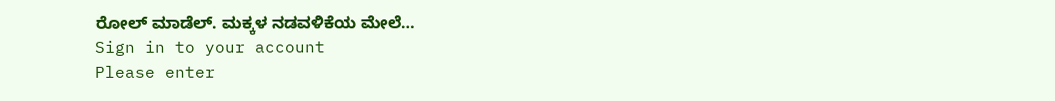ರೋಲ್ ಮಾಡೆಲ್. ಮಕ್ಕಳ ನಡವಳಿಕೆಯ ಮೇಲೆ…
Sign in to your account
Please enter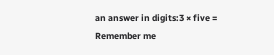an answer in digits:3 × five =
Remember me